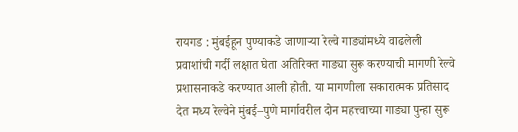रायगड : मुंबईहून पुण्याकडे जाणाऱ्या रेल्वे गाड्यांमध्ये वाढलेली प्रवाशांची गर्दी लक्षात घेता अतिरिक्त गाड्या सुरू करण्याची मागणी रेल्वे प्रशासनाकडे करण्यात आली होती. या मागणीला सकारात्मक प्रतिसाद देत मध्य रेल्वेने मुंबई–पुणे मार्गावरील दोन महत्त्वाच्या गाड्या पुन्हा सुरू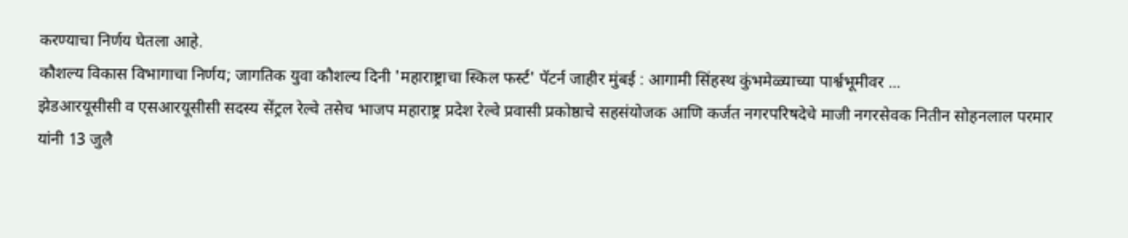करण्याचा निर्णय घेतला आहे.
कौशल्य विकास विभागाचा निर्णय; जागतिक युवा कौशल्य दिनी 'महाराष्ट्राचा स्किल फर्स्ट' पॅटर्न जाहीर मुंबई : आगामी सिंहस्थ कुंभमेळ्याच्या पार्श्वभूमीवर ...
झेडआरयूसीसी व एसआरयूसीसी सदस्य सेंट्रल रेल्वे तसेच भाजप महाराष्ट्र प्रदेश रेल्वे प्रवासी प्रकोष्ठाचे सहसंयोजक आणि कर्जत नगरपरिषदेचे माजी नगरसेवक नितीन सोहनलाल परमार यांनी 13 जुलै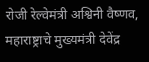रोजी रेल्वेमंत्री अश्विनी वैष्णव, महाराष्ट्राचे मुख्यमंत्री देवेंद्र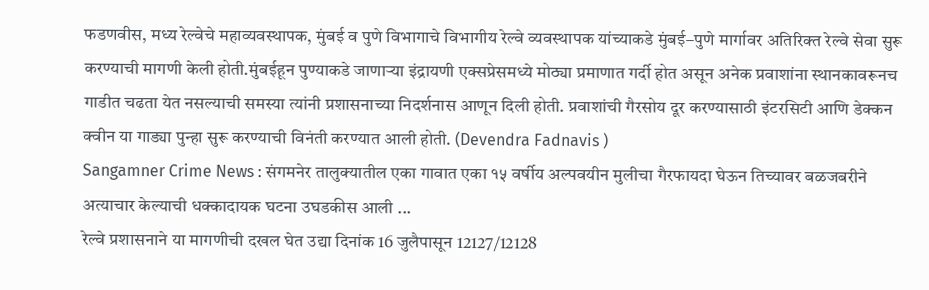फडणवीस, मध्य रेल्वेचे महाव्यवस्थापक, मुंबई व पुणे विभागाचे विभागीय रेल्वे व्यवस्थापक यांच्याकडे मुंबई–पुणे मार्गावर अतिरिक्त रेल्वे सेवा सुरू करण्याची मागणी केली होती.मुंबईहून पुण्याकडे जाणाऱ्या इंद्रायणी एक्सप्रेसमध्ये मोठ्या प्रमाणात गर्दी होत असून अनेक प्रवाशांना स्थानकावरूनच गाडीत चढता येत नसल्याची समस्या त्यांनी प्रशासनाच्या निदर्शनास आणून दिली होती. प्रवाशांची गैरसोय दूर करण्यासाठी इंटरसिटी आणि डेक्कन क्वीन या गाड्या पुन्हा सुरू करण्याची विनंती करण्यात आली होती. (Devendra Fadnavis )
Sangamner Crime News : संगमनेर तालुक्यातील एका गावात एका १५ वर्षीय अल्पवयीन मुलीचा गैरफायदा घेऊन तिच्यावर बळजबरीने अत्याचार केल्याची धक्कादायक घटना उघडकीस आली ...
रेल्वे प्रशासनाने या मागणीची दखल घेत उद्या दिनांक 16 जुलैपासून 12127/12128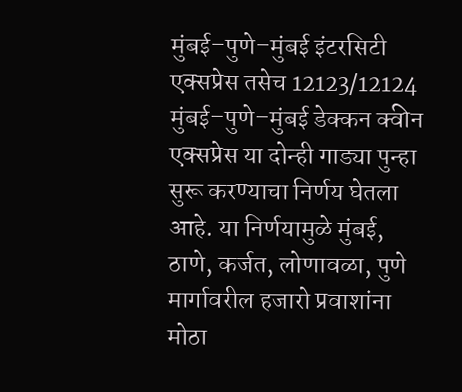मुंबई–पुणे–मुंबई इंटरसिटी एक्सप्रेस तसेच 12123/12124 मुंबई–पुणे–मुंबई डेक्कन क्वीन एक्सप्रेस या दोन्ही गाड्या पुन्हा सुरू करण्याचा निर्णय घेतला आहे. या निर्णयामुळे मुंबई, ठाणे, कर्जत, लोणावळा, पुणे मार्गावरील हजारो प्रवाशांना मोठा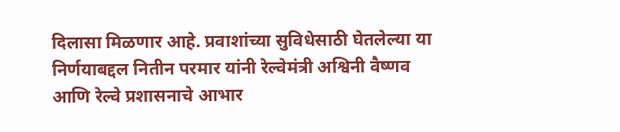दिलासा मिळणार आहे. प्रवाशांच्या सुविधेसाठी घेतलेल्या या निर्णयाबद्दल नितीन परमार यांनी रेल्वेमंत्री अश्विनी वैष्णव आणि रेल्वे प्रशासनाचे आभार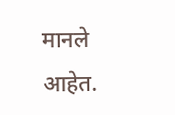मानले आहेत.